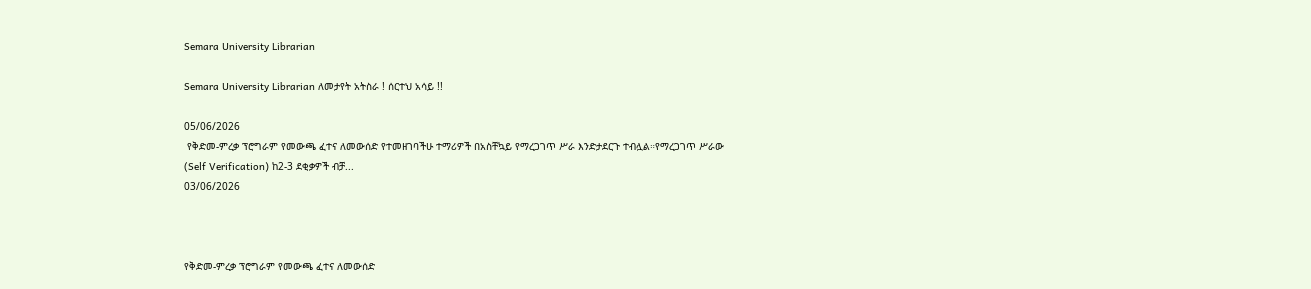Semara University Librarian

Semara University Librarian ለመታየት አትስራ ! ሰርተህ አሳይ !!

05/06/2026
 የቅድመ-ምረቃ ፕሮግራም የመውጫ ፈተና ለመውሰድ የተመዘገባችሁ ተማሪዎች በአስቸኳይ የማረጋገጥ ሥራ እንድታደርጉ ተብሏል።የማረጋገጥ ሥራው (Self Verification) ከ2-3 ደቂቃዎች ብቻ...
03/06/2026



የቅድመ-ምረቃ ፕሮግራም የመውጫ ፈተና ለመውሰድ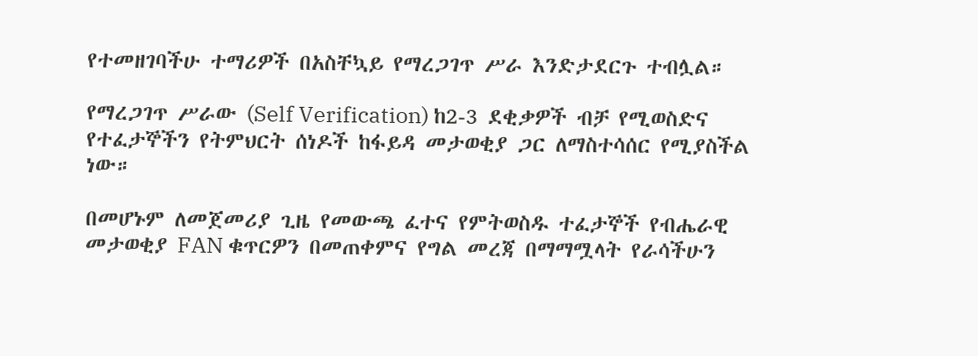የተመዘገባችሁ ተማሪዎች በአስቸኳይ የማረጋገጥ ሥራ እንድታደርጉ ተብሏል።

የማረጋገጥ ሥራው (Self Verification) ከ2-3 ደቂቃዎች ብቻ የሚወስድና የተፈታኞችን የትምህርት ሰነዶች ከፋይዳ መታወቂያ ጋር ለማስተሳሰር የሚያስችል ነው።

በመሆኑም ለመጀመሪያ ጊዜ የመውጫ ፈተና የምትወስዱ ተፈታኞች የብሔራዊ መታወቂያ FAN ቁጥርዎን በመጠቀምና የግል መረጃ በማማሟላት የራሳችሁን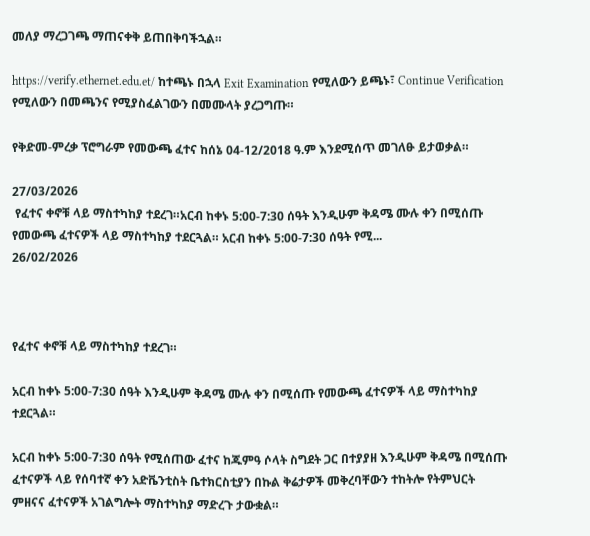መለያ ማረጋገጫ ማጠናቀቅ ይጠበቅባችኋል።

https://verify.ethernet.edu.et/ ከተጫኑ በኋላ Exit Examination የሚለውን ይጫኑ፣ Continue Verification የሚለውን በመጫንና የሚያስፈልገውን በመሙላት ያረጋግጡ።

የቅድመ-ምረቃ ፕሮግራም የመውጫ ፈተና ከሰኔ 04-12/2018 ዓ.ም እንደሚሰጥ መገለፁ ይታወቃል።

27/03/2026
 የፈተና ቀኖቹ ላይ ማስተካከያ ተደረገ።አርብ ከቀኑ 5:00-7:30 ሰዓት እንዲሁም ቅዳሜ ሙሉ ቀን በሚሰጡ የመውጫ ፈተናዎች ላይ ማስተካከያ ተደርጓል። አርብ ከቀኑ 5:00-7:30 ሰዓት የሚ...
26/02/2026



የፈተና ቀኖቹ ላይ ማስተካከያ ተደረገ።

አርብ ከቀኑ 5:00-7:30 ሰዓት እንዲሁም ቅዳሜ ሙሉ ቀን በሚሰጡ የመውጫ ፈተናዎች ላይ ማስተካከያ ተደርጓል።

አርብ ከቀኑ 5:00-7:30 ሰዓት የሚሰጠው ፈተና ከጁምዓ ሶላት ስግደት ጋር በተያያዘ እንዲሁም ቅዳሜ በሚሰጡ ፈተናዎች ላይ የሰባተኛ ቀን አድቬንቲስት ቤተክርስቲያን በኩል ቅሬታዎች መቅረባቸውን ተከትሎ የትምህርት ምዘናና ፈተናዎች አገልግሎት ማስተካከያ ማድረጉ ታውቋል።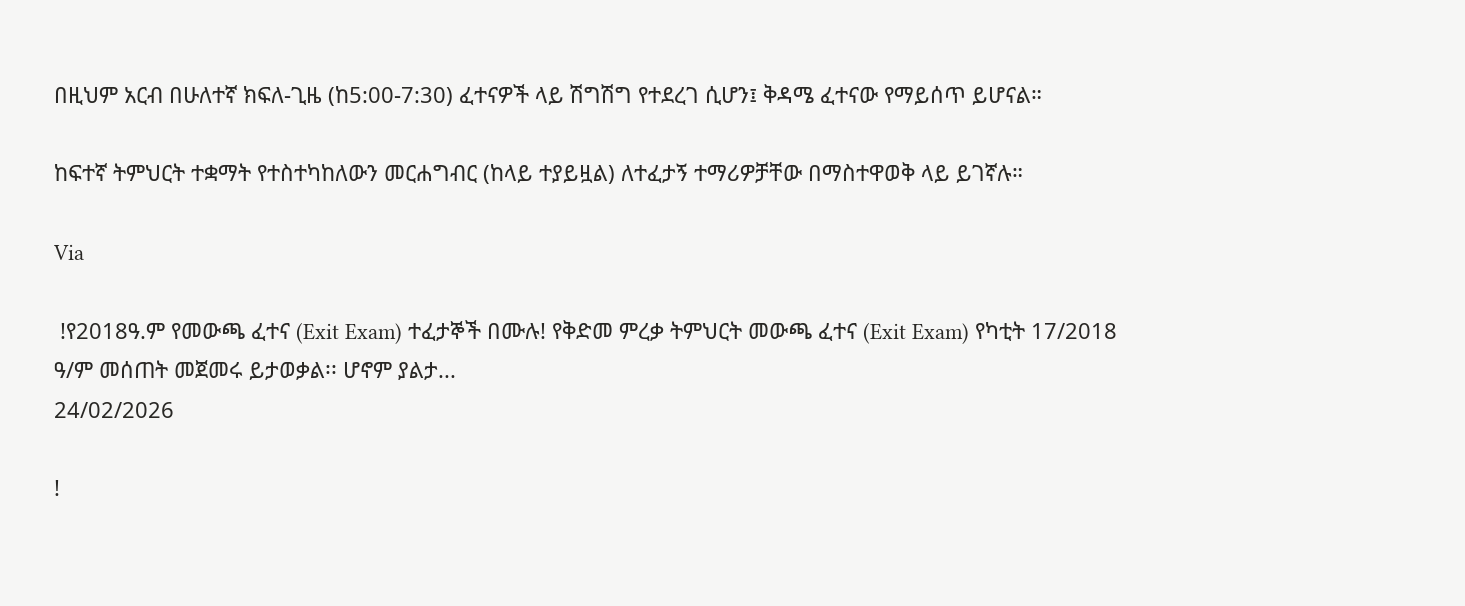በዚህም አርብ በሁለተኛ ክፍለ-ጊዜ (ከ5:00-7:30) ፈተናዎች ላይ ሽግሽግ የተደረገ ሲሆን፤ ቅዳሜ ፈተናው የማይሰጥ ይሆናል።

ከፍተኛ ትምህርት ተቋማት የተስተካከለውን መርሐግብር (ከላይ ተያይዟል) ለተፈታኝ ተማሪዎቻቸው በማስተዋወቅ ላይ ይገኛሉ።

Via

 !የ2018ዓ.ም የመውጫ ፈተና (Exit Exam) ተፈታኞች በሙሉ! የቅድመ ምረቃ ትምህርት መውጫ ፈተና (Exit Exam) የካቲት 17/2018 ዓ/ም መሰጠት መጀመሩ ይታወቃል፡፡ ሆኖም ያልታ...
24/02/2026

!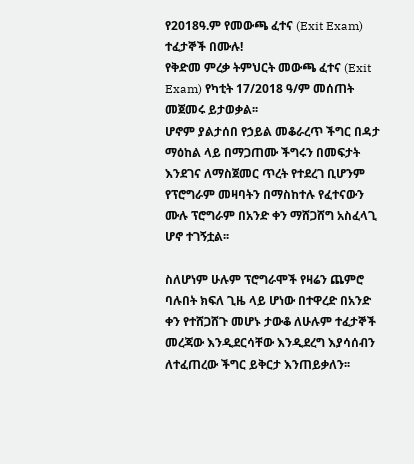የ2018ዓ.ም የመውጫ ፈተና (Exit Exam) ተፈታኞች በሙሉ!
የቅድመ ምረቃ ትምህርት መውጫ ፈተና (Exit Exam) የካቲት 17/2018 ዓ/ም መሰጠት መጀመሩ ይታወቃል፡፡
ሆኖም ያልታሰበ የኃይል መቆራረጥ ችግር በዳታ ማዕከል ላይ በማጋጠሙ ችግሩን በመፍታት እንደገና ለማስጀመር ጥረት የተደረገ ቢሆንም የፕሮግራም መዛባትን በማስከተሉ የፈተናውን ሙሉ ፕሮግራም በአንድ ቀን ማሸጋሸግ አስፈላጊ ሆኖ ተገኝቷል፡፡

ስለሆነም ሁሉም ፕሮግራሞች የዛሬን ጨምሮ ባሉበት ክፍለ ጊዜ ላይ ሆነው በተዋረድ በአንድ ቀን የተሸጋሸጉ መሆኑ ታውቆ ለሁሉም ተፈታኞች መረጃው እንዲደርሳቸው እንዲደረግ እያሳሰብን ለተፈጠረው ችግር ይቅርታ እንጠይቃለን፡፡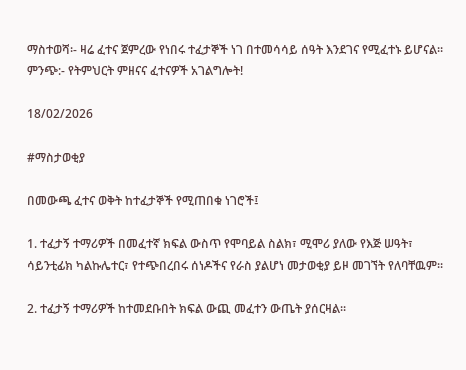ማስተወሻ፡- ዛሬ ፈተና ጀምረው የነበሩ ተፈታኞች ነገ በተመሳሳይ ሰዓት እንደገና የሚፈተኑ ይሆናል።
ምንጭ:- የትምህርት ምዘናና ፈተናዎች አገልግሎት!

18/02/2026

#ማስታወቂያ

በመውጫ ፈተና ወቅት ከተፈታኞች የሚጠበቁ ነገሮች፤

1. ተፈታኝ ተማሪዎች በመፈተኛ ክፍል ውስጥ የሞባይል ስልክ፣ ሚሞሪ ያለው የእጅ ሠዓት፣ ሳይንቲፊክ ካልኩሌተር፣ የተጭበረበሩ ሰነዶችና የራስ ያልሆነ መታወቂያ ይዞ መገኘት የለባቸዉም፡፡

2. ተፈታኝ ተማሪዎች ከተመደቡበት ክፍል ውጪ መፈተን ውጤት ያሰርዛል፡፡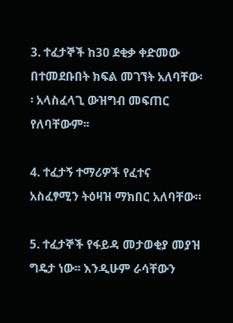3. ተፈታኞች ከ3ዐ ደቂቃ ቀድመው በተመደቡበት ክፍል መገኘት አለባቸው፡፡ አላስፈላጊ ውዝግብ መፍጠር የለባቸውም፡፡

4. ተፈታኝ ተማሪዎች የፈተና አስፈፃሚን ትዕዛዝ ማክበር አለባቸው።

5. ተፈታኞች የፋይዳ መታወቂያ መያዝ ግዴታ ነው፡፡ እንዲሁም ራሳቸውን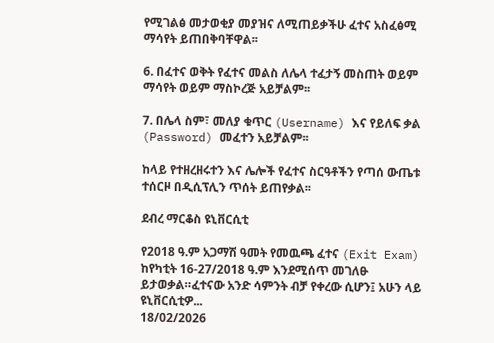የሚገልፅ መታወቂያ መያዝና ለሚጠይቃችሁ ፈተና አስፈፅሚ ማሳየት ይጠበቅባቸዋል፡፡

6. በፈተና ወቅት የፈተና መልስ ለሌላ ተፈታኝ መስጠት ወይም ማሳየት ወይም ማስኮረጅ አይቻልም፡፡

7. በሌላ ስም፣ መለያ ቁጥር (Username) እና የይለፍ ቃል (Password) መፈተን አይቻልም፡፡

ከላይ የተዘረዘሩተን እና ሌሎች የፈተና ስርዓቶችን የጣሰ ውጤቱ ተሰርዞ በዲሲፕሊን ጥሰት ይጠየቃል፡፡

ደብረ ማርቆስ ዩኒቨርሲቲ

የ2018 ዓ.ም አጋማሽ ዓመት የመዉጫ ፈተና (Exit Exam) ከየካቲት 16-27/2018 ዓ.ም እንደሚሰጥ መገለፁ ይታወቃል።ፈተናው አንድ ሳምንት ብቻ የቀረው ሲሆን፤ አሁን ላይ ዩኒቨርሲቲዎ...
18/02/2026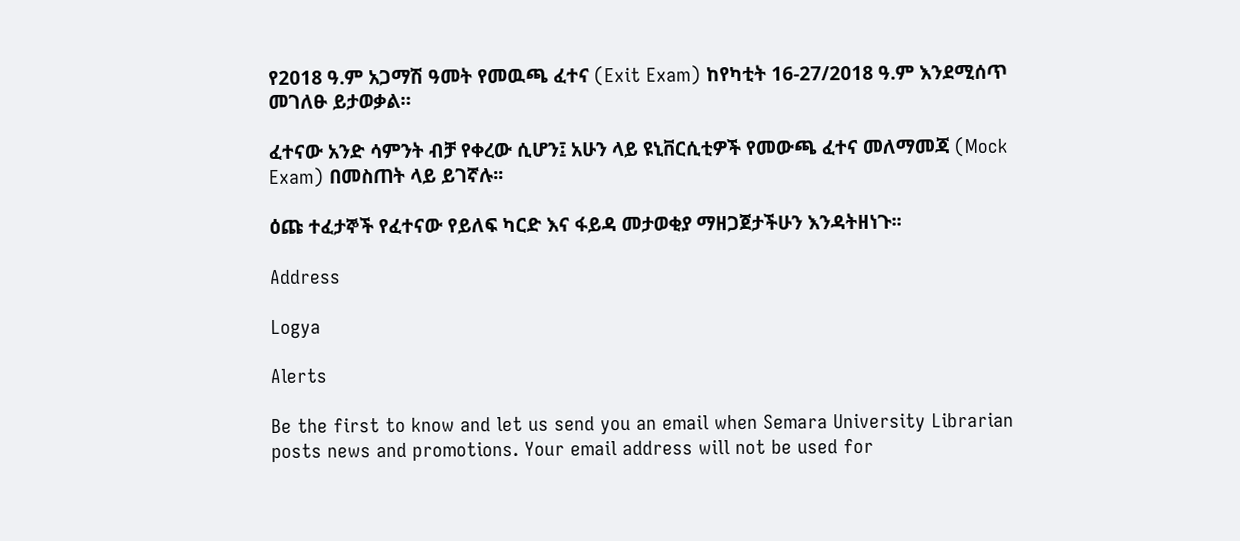የ2018 ዓ.ም አጋማሽ ዓመት የመዉጫ ፈተና (Exit Exam) ከየካቲት 16-27/2018 ዓ.ም እንደሚሰጥ መገለፁ ይታወቃል።

ፈተናው አንድ ሳምንት ብቻ የቀረው ሲሆን፤ አሁን ላይ ዩኒቨርሲቲዎች የመውጫ ፈተና መለማመጃ (Mock Exam) በመስጠት ላይ ይገኛሉ፡፡

ዕጩ ተፈታኞች የፈተናው የይለፍ ካርድ እና ፋይዳ መታወቂያ ማዘጋጀታችሁን እንዳትዘነጉ፡፡

Address

Logya

Alerts

Be the first to know and let us send you an email when Semara University Librarian posts news and promotions. Your email address will not be used for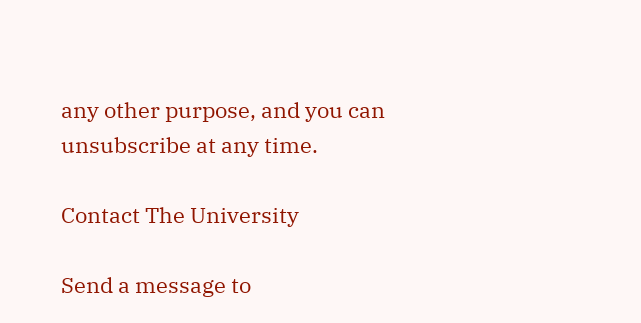any other purpose, and you can unsubscribe at any time.

Contact The University

Send a message to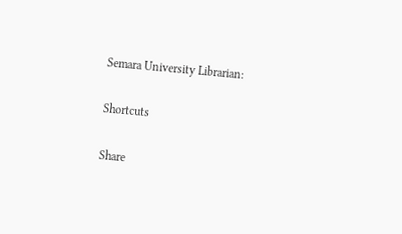Semara University Librarian:

Shortcuts

Share